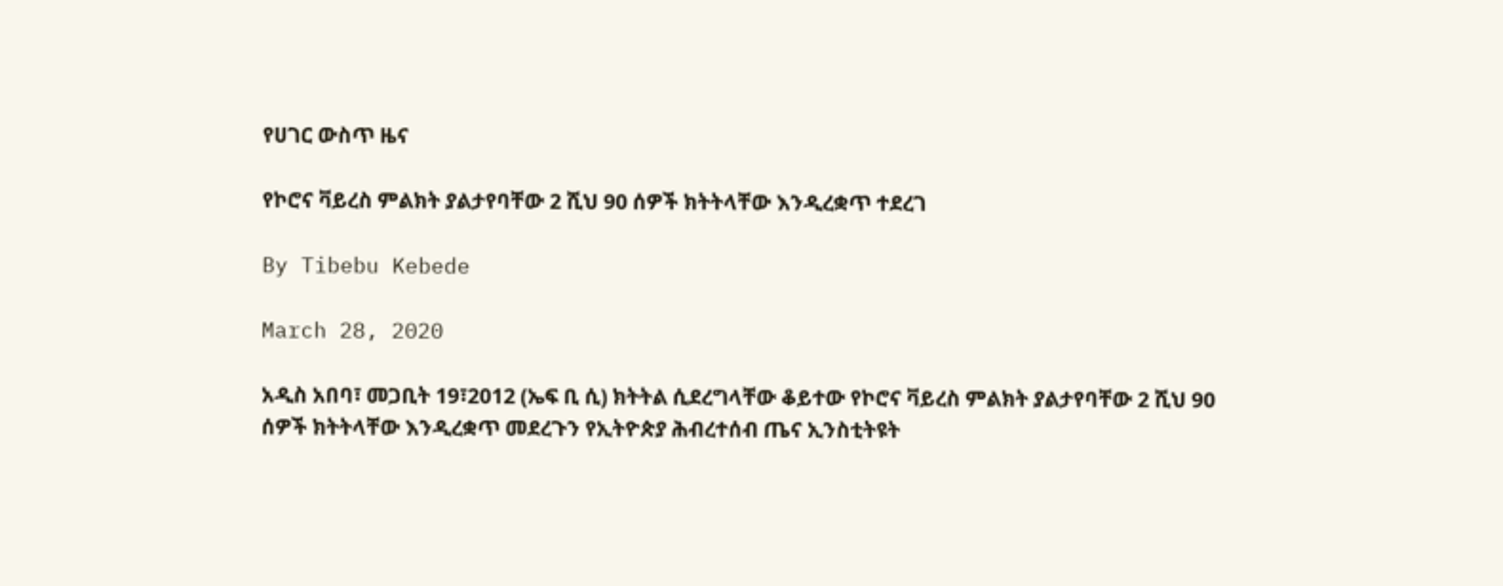የሀገር ውስጥ ዜና

የኮሮና ቫይረስ ምልክት ያልታየባቸው 2 ሺህ 90 ሰዎች ክትትላቸው እንዲረቋጥ ተደረገ

By Tibebu Kebede

March 28, 2020

አዲስ አበባ፣ መጋቢት 19፣2012 (ኤፍ ቢ ሲ) ክትትል ሲደረግላቸው ቆይተው የኮሮና ቫይረስ ምልክት ያልታየባቸው 2 ሺህ 90 ሰዎች ክትትላቸው እንዲረቋጥ መደረጉን የኢትዮጵያ ሕብረተሰብ ጤና ኢንስቲትዩት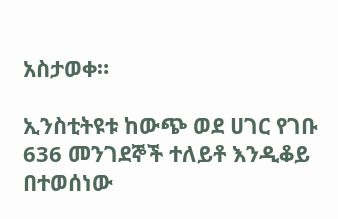አስታወቀ።

ኢንስቲትዩቱ ከውጭ ወደ ሀገር የገቡ 636 መንገደኞች ተለይቶ እንዲቆይ በተወሰነው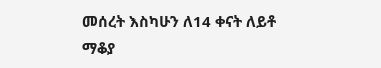መሰረት እስካሁን ለ14 ቀናት ለይቶ ማቆያ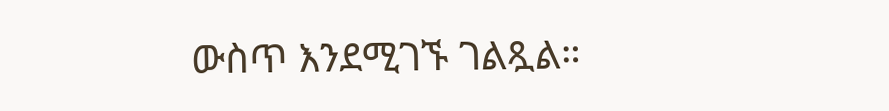ውስጥ እንደሚገኙ ገልጿል።